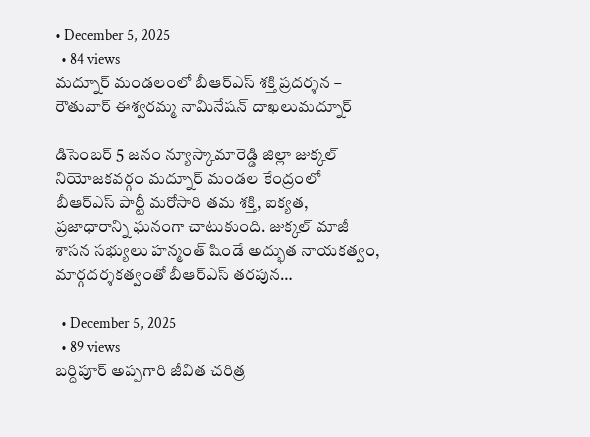• December 5, 2025
  • 84 views
మద్నూర్ మండలంలో బీఆర్ఎస్ శక్తి ప్రదర్శన – రౌతువార్ ఈశ్వరమ్మ నామినేషన్ దాఖలుమద్నూర్

డిసెంబర్ 5 జనం న్యూస్కామారెడ్డి జిల్లా జుక్కల్ నియోజకవర్గం మద్నూర్ మండల కేంద్రంలో బీఆర్ఎస్ పార్టీ మరోసారి తమ శక్తి, ఐక్యత, ప్రజాధారాన్ని ఘనంగా చాటుకుంది. జుక్కల్ మాజీ శాసన సభ్యులు హన్మంత్ షిండే అద్భుత నాయకత్వం, మార్గదర్శకత్వంతో బీఆర్ఎస్ తరపున…

  • December 5, 2025
  • 89 views
బర్దిపూర్ అప్పగారి జీవిత చరిత్ర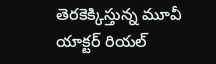తెరకెక్కిస్తున్న మూవీ యాక్టర్ రియల్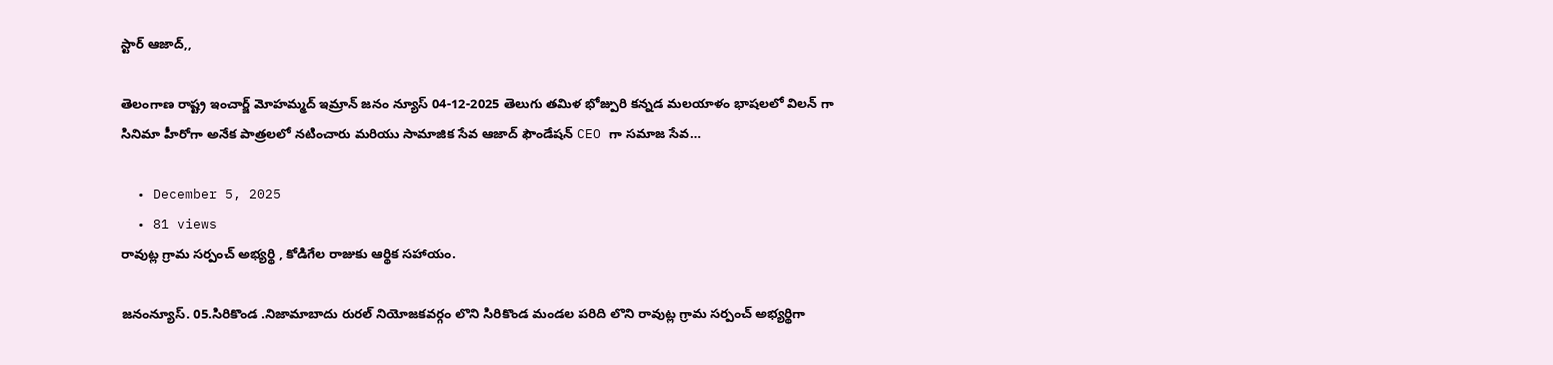స్టార్ ఆజాద్,,

తెలంగాణ రాష్ట్ర ఇంచార్జ్ మోహమ్మద్ ఇమ్రాన్ జనం న్యూస్ 04-12-2025 తెలుగు తమిళ భోజ్పురి కన్నడ మలయాళం భాషలలో విలన్ గా సినిమా హీరోగా అనేక పాత్రలలో నటించారు మరియు సామాజిక సేవ ఆజాద్ ఫౌండేషన్ CEO గా సమాజ సేవ…

  • December 5, 2025
  • 81 views
రావుట్ల గ్రామ సర్పంచ్ అభ్యర్థి , కోడిగేల రాజుకు ఆర్థిక సహాయం.

జనంన్యూస్. 05.సిరికొండ .నిజామాబాదు రురల్ నియోజకవర్గం లొని సిరికొండ మండల పరిది లొని రావుట్ల గ్రామ సర్పంచ్ అభ్యర్థిగా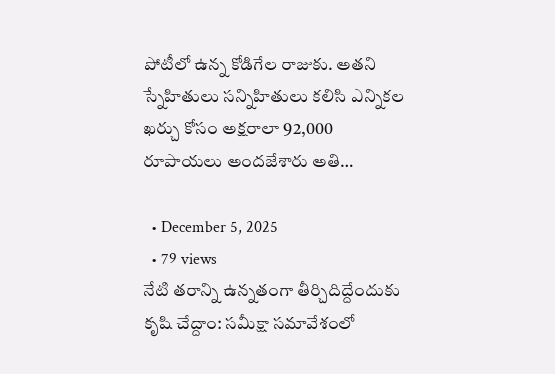పోటీలో ఉన్న కోడిగేల రాజుకు. అతని స్నేహితులు సన్నిహితులు కలిసి ఎన్నికల ఖర్చు కోసం అక్షరాలా 92,000 రూపాయలు అందజేశారు అతి…

  • December 5, 2025
  • 79 views
నేటి తరాన్ని ఉన్నతంగా తీర్చిదిద్దేందుకు కృషి చేద్దాం: సమీక్షా సమావేశంలో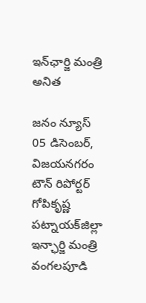ఇన్‌ఛార్జి మంత్రి అనిత

జనం న్యూస్‌ 05 డిసెంబర్, విజయనగరం టౌన్‌ రిపోర్టర్‌ గోపికృష్ణ పట్నాయక్‌జిల్లా ఇన్ఛార్జి మంత్రి వంగలపూడి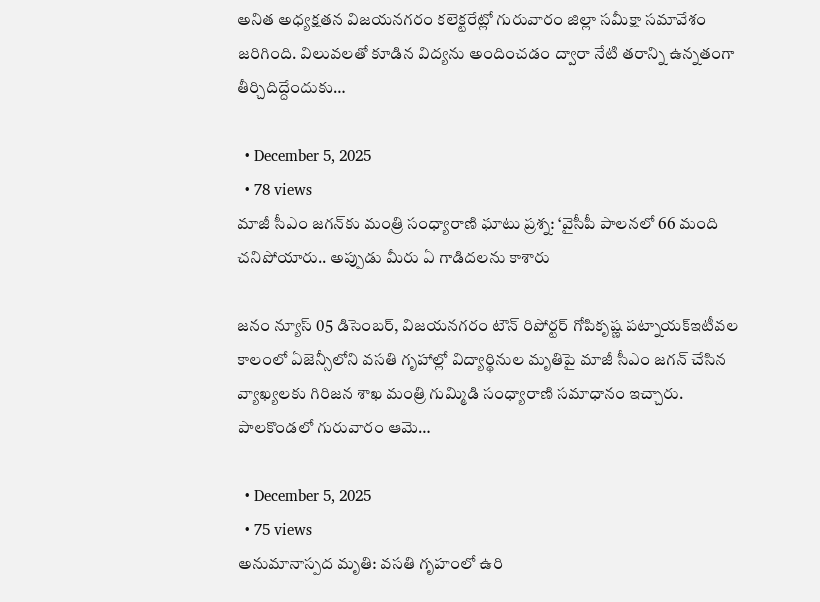అనిత అధ్యక్షతన విజయనగరం కలెక్టరేట్లో గురువారం జిల్లా సమీక్షా సమావేశం జరిగింది. విలువలతో కూడిన విద్యను అందించడం ద్వారా నేటి తరాన్ని ఉన్నతంగా తీర్చిదిద్దేందుకు…

  • December 5, 2025
  • 78 views
మాజీ సీఎం జగన్‌కు మంత్రి సంధ్యారాణి ఘాటు ప్రశ్న: ‘వైసీపీ పాలనలో 66 మంది చనిపోయారు.. అప్పుడు మీరు ఏ గాడిదలను కాశారు

జనం న్యూస్‌ 05 డిసెంబర్, విజయనగరం టౌన్‌ రిపోర్టర్‌ గోపికృష్ణ పట్నాయక్‌ఇటీవల కాలంలో ఏజెన్సీలోని వసతి గృహాల్లో విద్యార్థినుల మృతిపై మాజీ సీఎం జగన్ చేసిన వ్యాఖ్యలకు గిరిజన శాఖ మంత్రి గుమ్మిడి సంధ్యారాణి సమాధానం ఇచ్చారు. పాలకొండలో గురువారం ఆమె…

  • December 5, 2025
  • 75 views
అనుమానాస్పద మృతి: వసతి గృహంలో ఉరి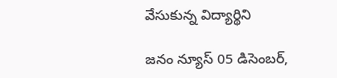వేసుకున్న విద్యార్థిని

జనం న్యూస్‌ 05 డిసెంబర్,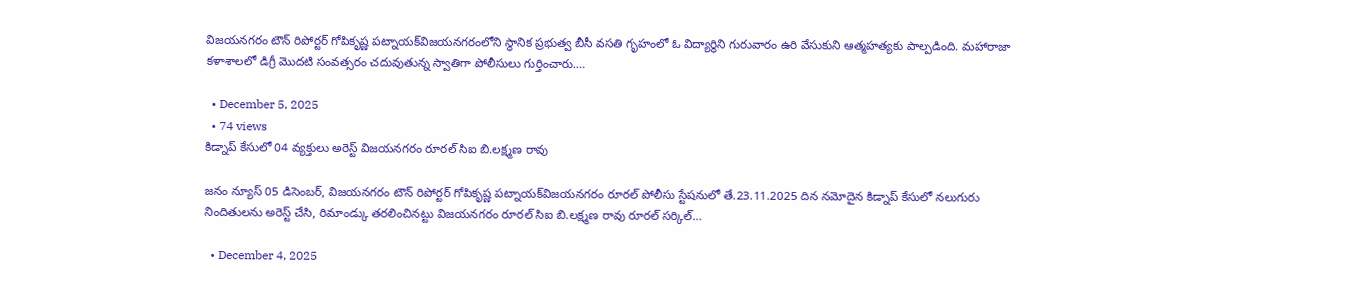విజయనగరం టౌన్‌ రిపోర్టర్‌ గోపికృష్ణ పట్నాయక్‌విజయనగరంలోని స్థానిక ప్రభుత్వ బీసీ వసతి గృహంలో ఓ విద్యార్థిని గురువారం ఉరి వేసుకుని ఆత్మహత్యకు పాల్పడింది. మహారాజా కళాశాలలో డిగ్రీ మొదటి సంవత్సరం చదువుతున్న స్వాతిగా పోలీసులు గుర్తించారు.…

  • December 5, 2025
  • 74 views
కిడ్నాప్ కేసులో 04 వ్యక్తులు అరెస్ట్ విజయనగరం రూరల్ సిఐ బి.లక్ష్మణ రావు

జనం న్యూస్‌ 05 డిసెంబర్, విజయనగరం టౌన్‌ రిపోర్టర్‌ గోపికృష్ణ పట్నాయక్‌విజయనగరం రూరల్ పోలీసు స్టేషనులో తే.23.11.2025 దిన నమోదైన కిడ్నాప్ కేసులో నలుగురు నిందితులను అరెస్ట్ చేసి, రిమాండ్కు తరలించినట్టు విజయనగరం రూరల్ సిఐ బి.లక్ష్మణ రావు రూరల్ సర్కిల్…

  • December 4, 2025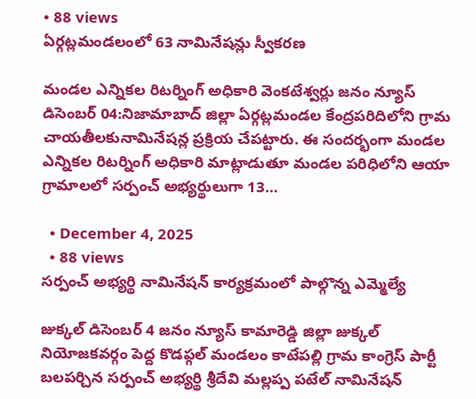• 88 views
ఏర్గట్లమండలంలో 63 నామినేషన్లు స్వీకరణ

మండల ఎన్నికల రిటర్నింగ్ అధికారి వెంకటేశ్వర్లు జనం న్యూస్ డిసెంబర్ 04:నిజామాబాద్ జిల్లా ఏర్గట్లమండల కేంద్రపరిదిలోని గ్రామ చాయతీలకునామినేషన్ల ప్రక్రియ చేపట్టారు. ఈ సందర్భంగా మండల ఎన్నికల రిటర్నింగ్ అధికారి మాట్లాడుతూ మండల పరిధిలోని ఆయా గ్రామాలలో సర్పంచ్ అభ్యర్థులుగా 13…

  • December 4, 2025
  • 88 views
సర్పంచ్ అభ్యర్థి నామినేషన్ కార్యక్రమంలో పాల్గొన్న ఎమ్మెల్యే

జుక్కల్ డిసెంబర్ 4 జనం న్యూస్ కామారెడ్డి జిల్లా జుక్కల్ నియోజకవర్గం పెద్ద కొడప్గల్ మండలం కాటేపల్లి గ్రామ కాంగ్రెస్ పార్టీ బలపర్చిన సర్పంచ్ అభ్యర్థి శ్రీదేవి మల్లప్ప పటేల్ నామినేషన్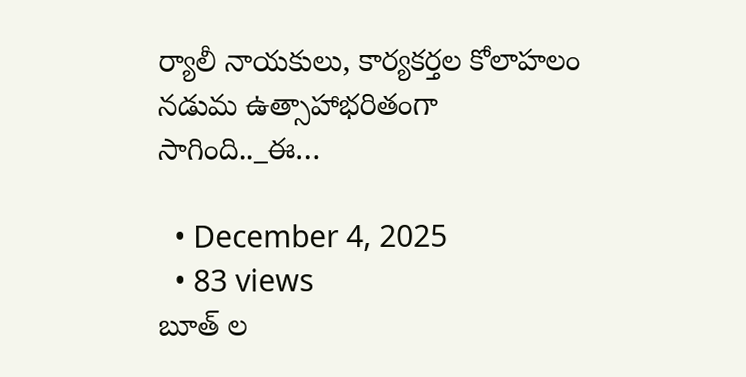ర్యాలీ నాయకులు, కార్యకర్తల కోలాహలం నడుమ ఉత్సాహాభరితంగా సాగింది.._ఈ…

  • December 4, 2025
  • 83 views
బూత్ ల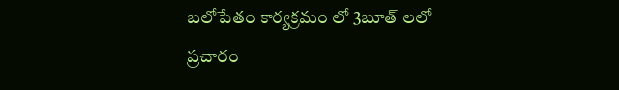బలోపేతం కార్యక్రమం లో 3బూత్ లలో ప్రచారం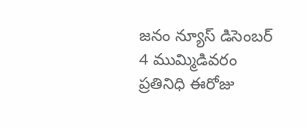జనం న్యూస్ డిసెంబర్ 4 ముమ్మిడివరం ప్రతినిధి ఈరోజు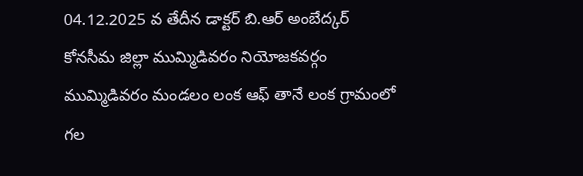04.12.2025 వ తేదీన డాక్టర్ బి.ఆర్ అంబేద్కర్ కోనసీమ జిల్లా ముమ్మిడివరం నియోజకవర్గం ముమ్మిడివరం మండలం లంక ఆఫ్ తానే లంక గ్రామంలో గల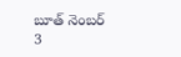బూత్ నెంబర్ 3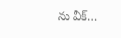ను వీక్…